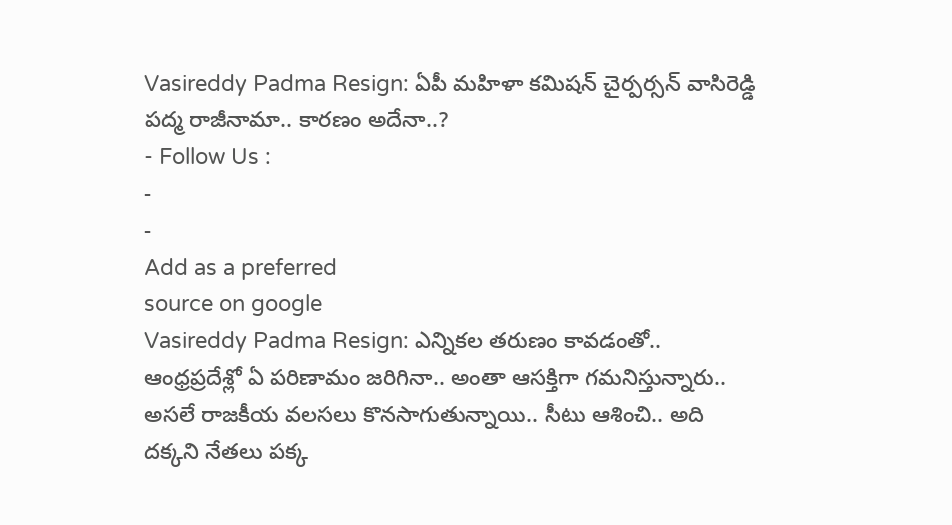Vasireddy Padma Resign: ఏపీ మహిళా కమిషన్ చైర్పర్సన్ వాసిరెడ్డి పద్మ రాజీనామా.. కారణం అదేనా..?
- Follow Us :
-
-
Add as a preferred
source on google
Vasireddy Padma Resign: ఎన్నికల తరుణం కావడంతో.. ఆంధ్రప్రదేశ్లో ఏ పరిణామం జరిగినా.. అంతా ఆసక్తిగా గమనిస్తున్నారు.. అసలే రాజకీయ వలసలు కొనసాగుతున్నాయి.. సీటు ఆశించి.. అది దక్కని నేతలు పక్క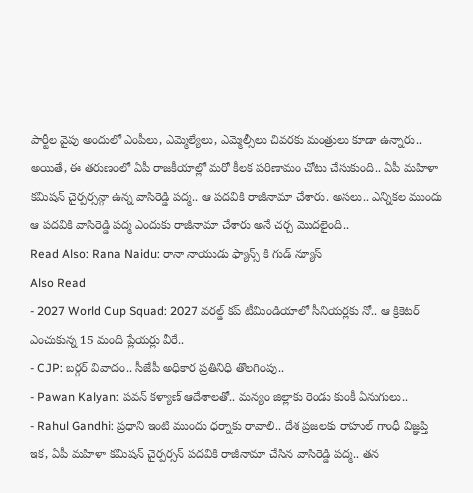పార్టీల వైపు అందులో ఎంపీలు, ఎమ్మెల్యేలు, ఎమ్మెల్సీలు చివరకు మంత్రులు కూడా ఉన్నారు.. అయితే, ఈ తరుణంలో ఏపీ రాజకీయాల్లో మరో కీలక పరిణామం చోటు చేసుకుంది.. ఏపీ మహిళా కమిషన్ చైర్పర్సన్గా ఉన్న వాసిరెడ్డి పద్మ.. ఆ పదవికి రాజీనామా చేశారు. అసలు.. ఎన్నికల ముందు ఆ పదవికి వాసిరెడ్డి పద్మ ఎందుకు రాజీనామా చేశారు అనే చర్చ మొదలైంది..
Read Also: Rana Naidu: రానా నాయుడు ఫ్యాన్స్ కి గుడ్ న్యూస్
Also Read
- 2027 World Cup Squad: 2027 వరల్డ్ కప్ టీమిండియాలో సీనియర్లకు నో.. ఆ క్రికెటర్ ఎంచుకున్న 15 మంది ప్లేయర్లు వీరే..
- CJP: బర్గర్ వివాదం.. సీజేపీ అధికార ప్రతినిధి తొలగింపు..
- Pawan Kalyan: పవన్ కళ్యాణ్ ఆదేశాలతో.. మన్యం జిల్లాకు రెండు కుంకీ ఏనుగులు..
- Rahul Gandhi: ప్రధాని ఇంటి ముందు ధర్నాకు రావాలి.. దేశ ప్రజలకు రాహుల్ గాంధీ విజ్ఞప్తి
ఇక, ఏపీ మహిళా కమిషన్ చైర్పర్సన్ పదవికి రాజీనామా చేసిన వాసిరెడ్డి పద్మ.. తన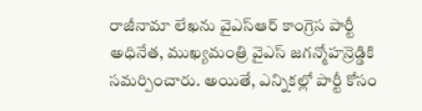రాజీనామా లేఖను వైఎస్ఆర్ కాంగ్రెస పార్టీ అధినేత, ముఖ్యమంత్రి వైఎస్ జగన్మోహన్రెడ్డికి సమర్పించారు. అయితే, ఎన్నికల్లో పార్టీ కోసం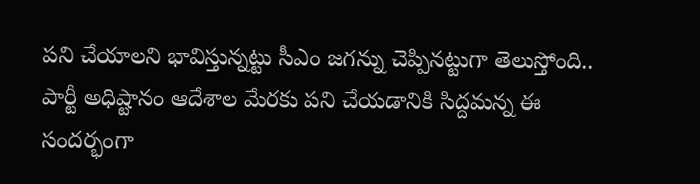పని చేయాలని భావిస్తున్నట్టు సీఎం జగన్ను చెప్పినట్టుగా తెలుస్తోంది.. పార్టీ అధిష్టానం ఆదేశాల మేరకు పని చేయడానికి సిద్దమన్న ఈ సందర్భంగా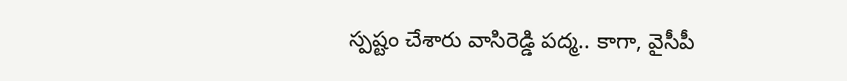స్పష్టం చేశారు వాసిరెడ్డి పద్మ.. కాగా, వైసీపీ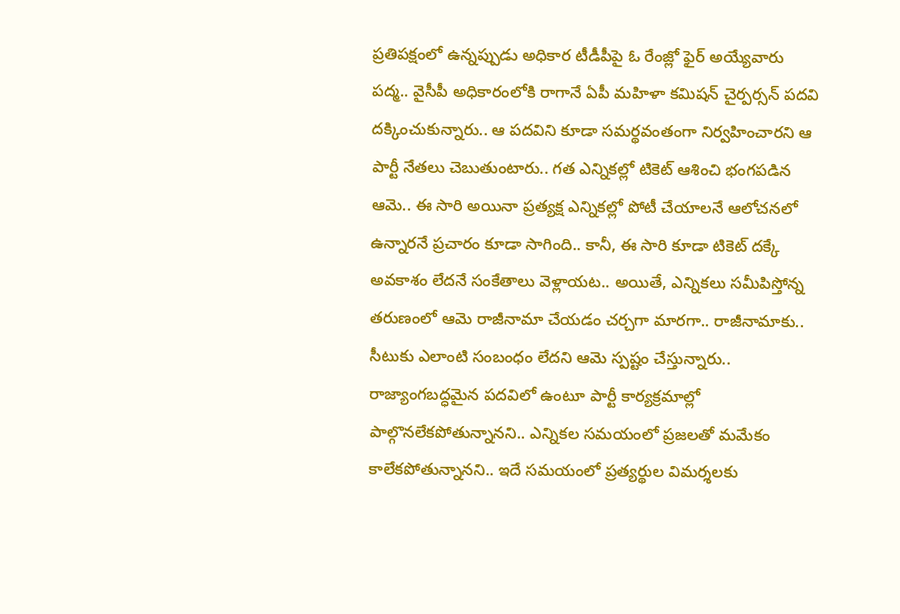ప్రతిపక్షంలో ఉన్నప్పుడు అధికార టీడీపీపై ఓ రేంజ్లో ఫైర్ అయ్యేవారు పద్మ.. వైసీపీ అధికారంలోకి రాగానే ఏపీ మహిళా కమిషన్ చైర్పర్సన్ పదవి దక్కించుకున్నారు.. ఆ పదవిని కూడా సమర్థవంతంగా నిర్వహించారని ఆ పార్టీ నేతలు చెబుతుంటారు.. గత ఎన్నికల్లో టికెట్ ఆశించి భంగపడిన ఆమె.. ఈ సారి అయినా ప్రత్యక్ష ఎన్నికల్లో పోటీ చేయాలనే ఆలోచనలో ఉన్నారనే ప్రచారం కూడా సాగింది.. కానీ, ఈ సారి కూడా టికెట్ దక్కే అవకాశం లేదనే సంకేతాలు వెళ్లాయట.. అయితే, ఎన్నికలు సమీపిస్తోన్న తరుణంలో ఆమె రాజీనామా చేయడం చర్చగా మారగా.. రాజీనామాకు.. సీటుకు ఎలాంటి సంబంధం లేదని ఆమె స్పష్టం చేస్తున్నారు.. రాజ్యాంగబద్ధమైన పదవిలో ఉంటూ పార్టీ కార్యక్రమాల్లో పాల్గొనలేకపోతున్నానని.. ఎన్నికల సమయంలో ప్రజలతో మమేకం కాలేకపోతున్నానని.. ఇదే సమయంలో ప్రత్యర్థుల విమర్శలకు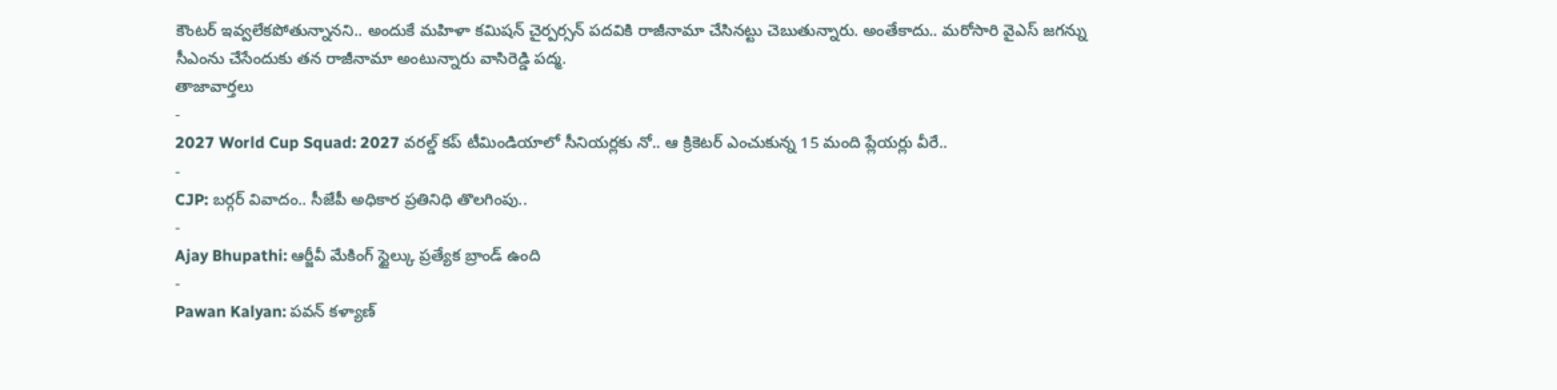కౌంటర్ ఇవ్వలేకపోతున్నానని.. అందుకే మహిళా కమిషన్ చైర్పర్సన్ పదవికి రాజీనామా చేసినట్టు చెబుతున్నారు. అంతేకాదు.. మరోసారి వైఎస్ జగన్ను సీఎంను చేసేందుకు తన రాజీనామా అంటున్నారు వాసిరెడ్డి పద్మ.
తాజావార్తలు
-
2027 World Cup Squad: 2027 వరల్డ్ కప్ టీమిండియాలో సీనియర్లకు నో.. ఆ క్రికెటర్ ఎంచుకున్న 15 మంది ప్లేయర్లు వీరే..
-
CJP: బర్గర్ వివాదం.. సీజేపీ అధికార ప్రతినిధి తొలగింపు..
-
Ajay Bhupathi: ఆర్జీవీ మేకింగ్ స్టైల్కు ప్రత్యేక బ్రాండ్ ఉంది
-
Pawan Kalyan: పవన్ కళ్యాణ్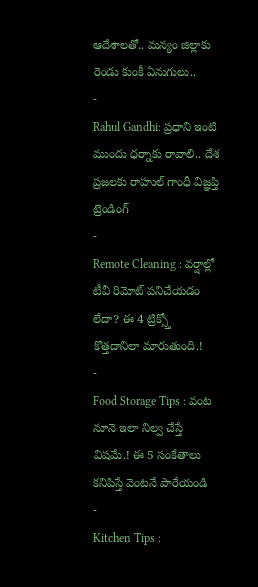ఆదేశాలతో.. మన్యం జిల్లాకు రెండు కుంకీ ఏనుగులు..
-
Rahul Gandhi: ప్రధాని ఇంటి ముందు ధర్నాకు రావాలి.. దేశ ప్రజలకు రాహుల్ గాంధీ విజ్ఞప్తి
ట్రెండింగ్
-
Remote Cleaning : వర్షాల్లో టీవీ రిమోట్ పనిచేయడం లేదా? ఈ 4 ట్రిక్స్తో కొత్తదానిలా మారుతుంది.!
-
Food Storage Tips : వంట నూనె ఇలా నిల్వ చేస్తే విషమే.! ఈ 5 సంకేతాలు కనిపిస్తే వెంటనే పారేయండి
-
Kitchen Tips :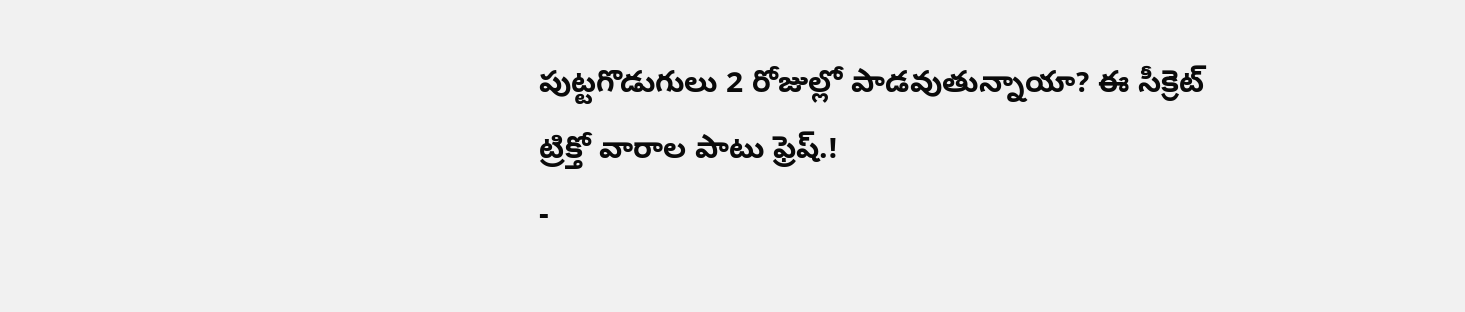పుట్టగొడుగులు 2 రోజుల్లో పాడవుతున్నాయా? ఈ సీక్రెట్ ట్రిక్తో వారాల పాటు ఫ్రెష్.!
-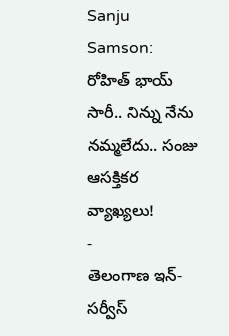Sanju Samson: రోహిత్ భాయ్ సారీ.. నిన్ను నేను నమ్మలేదు.. సంజు ఆసక్తికర వ్యాఖ్యలు!
-
తెలంగాణ ఇన్-సర్వీస్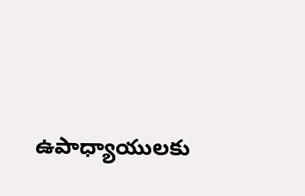ఉపాధ్యాయులకు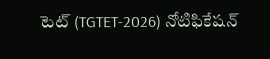టెట్ (TGTET-2026) నోటిఫికేషన్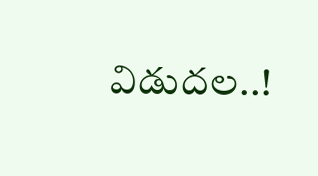విడుదల..!